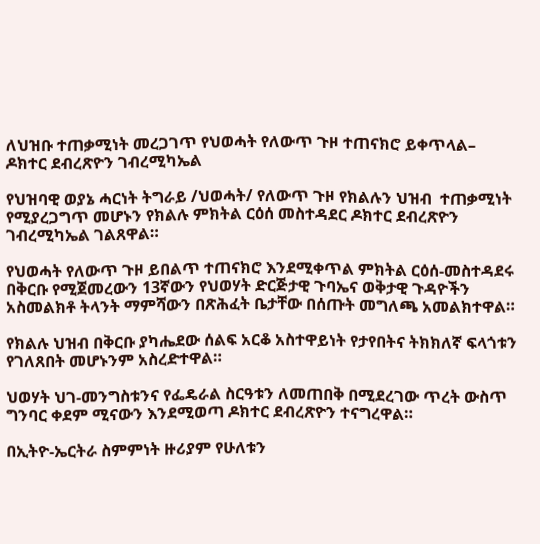ለህዝቡ ተጠቃሚነት መረጋገጥ የህወሓት የለውጥ ጉዞ ተጠናክሮ ይቀጥላል– ዶክተር ደብረጽዮን ገብረሚካኤል

የህዝባዊ ወያኔ ሓርነት ትግራይ /ህወሓት/ የለውጥ ጉዞ የክልሉን ህዝብ  ተጠቃሚነት የሚያረጋግጥ መሆኑን የክልሉ ምክትል ርዕሰ መስተዳደር ዶክተር ደብረጽዮን ገብረሚካኤል ገልጸዋል።

የህወሓት የለውጥ ጉዞ ይበልጥ ተጠናክሮ እንደሚቀጥል ምክትል ርዕሰ-መስተዳደሩ በቅርቡ የሚጀመረውን 13ኛውን የህወሃት ድርጅታዊ ጉባኤና ወቅታዊ ጉዳዮችን አስመልክቶ ትላንት ማምሻውን በጽሕፈት ቤታቸው በሰጡት መግለጫ አመልክተዋል።

የክልሉ ህዝብ በቅርቡ ያካሔደው ሰልፍ አርቆ አስተዋይነት የታየበትና ትክክለኛ ፍላጎቱን የገለጸበት መሆኑንም አስረድተዋል።

ህወሃት ህገ-መንግስቱንና የፌዴራል ስርዓቱን ለመጠበቅ በሚደረገው ጥረት ውስጥ ግንባር ቀደም ሚናውን እንደሚወጣ ዶክተር ደብረጽዮን ተናግረዋል።

በኢትዮ-ኤርትራ ስምምነት ዙሪያም የሁለቱን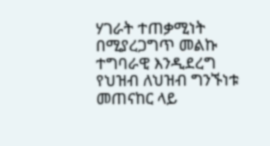ሃገራት ተጠቃሚነት በሚያረጋግጥ መልኩ ተግባራዊ እንዲደረግ የህዝብ ለህዝብ ግንኙነቱ መጠናከር ላይ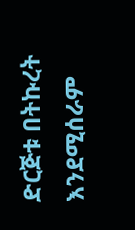ድርጅቱ በትኩረት እንደሚሰራም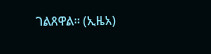ገልጸዋል። (ኢዜአ)